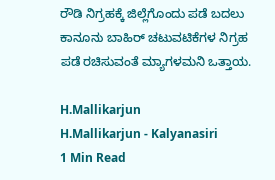ರೌಡಿ ನಿಗ್ರಹಕ್ಕೆ ಜಿಲ್ಲೆಗೊಂದು ಪಡೆ ಬದಲು ಕಾನೂನು ಬಾಹಿರ್ ಚಟುವಟಿಕೆಗಳ ನಿಗ್ರಹ ಪಡೆ ರಚಿಸುವಂತೆ ಮ್ಯಾಗಳಮನಿ ಒತ್ತಾಯ.

H.Mallikarjun
H.Mallikarjun - Kalyanasiri
1 Min Read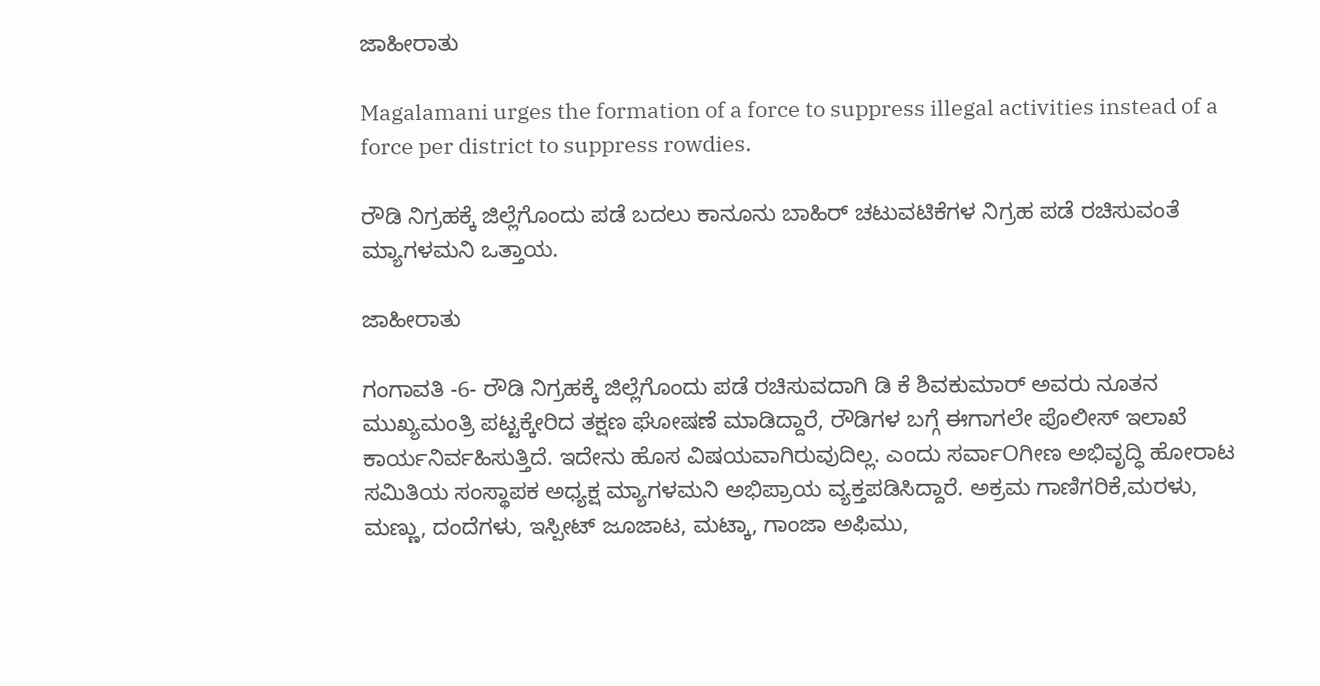ಜಾಹೀರಾತು

Magalamani urges the formation of a force to suppress illegal activities instead of a force per district to suppress rowdies.

ರೌಡಿ ನಿಗ್ರಹಕ್ಕೆ ಜಿಲ್ಲೆಗೊಂದು ಪಡೆ ಬದಲು ಕಾನೂನು ಬಾಹಿರ್ ಚಟುವಟಿಕೆಗಳ ನಿಗ್ರಹ ಪಡೆ ರಚಿಸುವಂತೆ ಮ್ಯಾಗಳಮನಿ ಒತ್ತಾಯ.

ಜಾಹೀರಾತು

ಗಂಗಾವತಿ -6- ರೌಡಿ ನಿಗ್ರಹಕ್ಕೆ ಜಿಲ್ಲೆಗೊಂದು ಪಡೆ ರಚಿಸುವದಾಗಿ ಡಿ ಕೆ ಶಿವಕುಮಾರ್ ಅವರು ನೂತನ ಮುಖ್ಯಮಂತ್ರಿ ಪಟ್ಟಕ್ಕೇರಿದ ತಕ್ಷಣ ಘೋಷಣೆ ಮಾಡಿದ್ದಾರೆ, ರೌಡಿಗಳ ಬಗ್ಗೆ ಈಗಾಗಲೇ ಪೊಲೀಸ್ ಇಲಾಖೆ ಕಾರ್ಯನಿರ್ವಹಿಸುತ್ತಿದೆ. ಇದೇನು ಹೊಸ ವಿಷಯವಾಗಿರುವುದಿಲ್ಲ. ಎಂದು ಸರ್ವಾOಗೀಣ ಅಭಿವೃದ್ಧಿ ಹೋರಾಟ ಸಮಿತಿಯ ಸಂಸ್ಥಾಪಕ ಅಧ್ಯಕ್ಷ ಮ್ಯಾಗಳಮನಿ ಅಭಿಪ್ರಾಯ ವ್ಯಕ್ತಪಡಿಸಿದ್ದಾರೆ. ಅಕ್ರಮ ಗಾಣಿಗರಿಕೆ,ಮರಳು, ಮಣ್ಣು, ದಂದೆಗಳು, ಇಸ್ಪೀಟ್ ಜೂಜಾಟ, ಮಟ್ಕಾ, ಗಾಂಜಾ ಅಫಿಮು,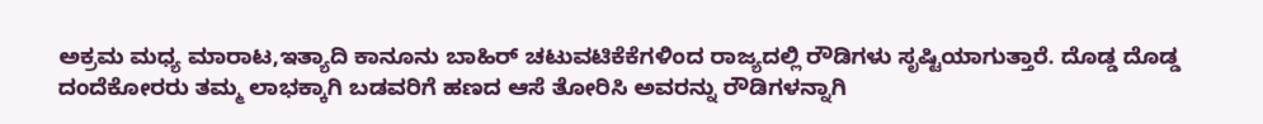ಅಕ್ರಮ ಮಧ್ಯ ಮಾರಾಟ,ಇತ್ಯಾದಿ ಕಾನೂನು ಬಾಹಿರ್ ಚಟುವಟಿಕೆಕೆಗಳಿಂದ ರಾಜ್ಯದಲ್ಲಿ ರೌಡಿಗಳು ಸೃಷ್ಟಿಯಾಗುತ್ತಾರೆ. ದೊಡ್ಡ ದೊಡ್ಡ ದಂದೆಕೋರರು ತಮ್ಮ ಲಾಭಕ್ಕಾಗಿ ಬಡವರಿಗೆ ಹಣದ ಆಸೆ ತೋರಿಸಿ ಅವರನ್ನು ರೌಡಿಗಳನ್ನಾಗಿ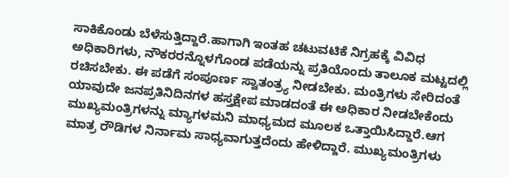ಸಾಕಿಕೊಂಡು ಬೆಳೆಸುತ್ತಿದ್ದಾರೆ.ಹಾಗಾಗಿ ಇಂತಹ ಚಟುವಟಿಕೆ ನಿಗ್ರಹಕ್ಕೆ ವಿವಿಧ ಅಧಿಕಾರಿಗಳು, ನೌಕರರನ್ನೊಳಗೊಂಡ ಪಡೆಯನ್ನು ಪ್ರತಿಯೊಂದು ತಾಲೂಕ ಮಟ್ಟದಲ್ಲಿ ರಚಿಸಬೇಕು. ಈ ಪಡೆಗೆ ಸಂಪೂರ್ಣ ಸ್ವಾತಂತ್ರ್ಯ ನೀಡಬೇಕು. ಮಂತ್ರಿಗಳು ಸೇರಿದಂತೆ ಯಾವುದೇ ಜನಪ್ರತಿನಿದಿನಗಳ ಹಸ್ತಕ್ಷೇಪ ಮಾಡದಂತೆ ಈ ಅಧಿಕಾರ ನೀಡಬೇಕೆಂದು ಮುಖ್ಯಮಂತ್ರಿಗಳನ್ನು ಮ್ಯಾಗಳಮನಿ ಮಾಧ್ಯಮದ ಮೂಲಕ ಒತ್ತಾಯಿಸಿದ್ದಾರೆ.ಆಗ ಮಾತ್ರ ರೌಡಿಗಳ ನಿರ್ನಾಮ ಸಾಧ್ಯವಾಗುತ್ತದೆಂದು ಹೇಳಿದ್ದಾರೆ. ಮುಖ್ಯಮಂತ್ರಿಗಳು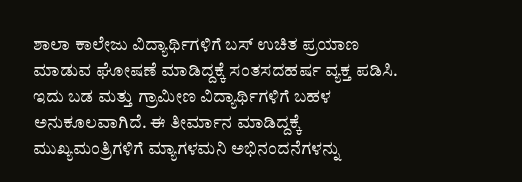ಶಾಲಾ ಕಾಲೇಜು ವಿದ್ಯಾರ್ಥಿಗಳಿಗೆ ಬಸ್ ಉಚಿತ ಪ್ರಯಾಣ ಮಾಡುವ ಘೋಷಣೆ ಮಾಡಿದ್ದಕ್ಕೆ ಸಂತಸದಹರ್ಷ ವ್ಯಕ್ತ ಪಡಿಸಿ. ಇದು ಬಡ ಮತ್ತು ಗ್ರಾಮೀಣ ವಿದ್ಯಾರ್ಥಿಗಳಿಗೆ ಬಹಳ ಅನುಕೂಲವಾಗಿದೆ. ಈ ತೀರ್ಮಾನ ಮಾಡಿದ್ದಕ್ಕೆ ಮುಖ್ಯಮಂತ್ರಿಗಳಿಗೆ ಮ್ಯಾಗಳಮನಿ ಅಭಿನಂದನೆಗಳನ್ನು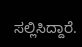ಸಲ್ಲಿಸಿದ್ದಾರೆ.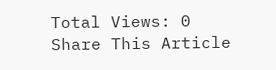Total Views: 0
Share This Article